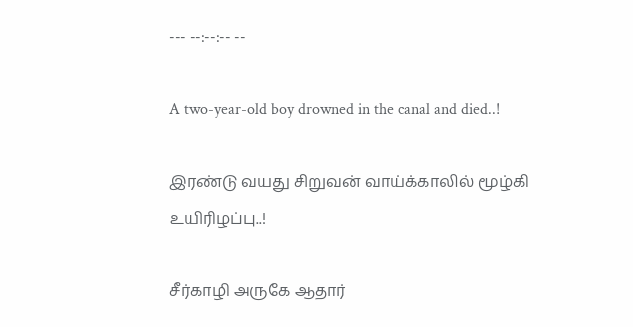--- --:--:-- --

A two-year-old boy drowned in the canal and died..!

இரண்டு வயது சிறுவன் வாய்க்காலில் மூழ்கி உயிரிழப்பு..!

சீர்காழி அருகே ஆதார்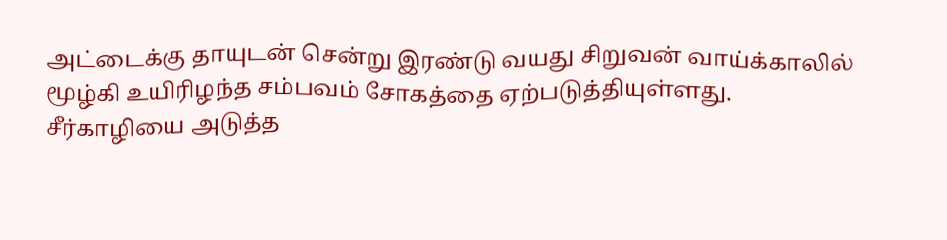அட்டைக்கு தாயுடன் சென்று இரண்டு வயது சிறுவன் வாய்க்காலில் மூழ்கி உயிரிழந்த சம்பவம் சோகத்தை ஏற்படுத்தியுள்ளது.   சீர்காழியை அடுத்த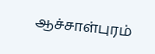ஆச்சாள்புரம்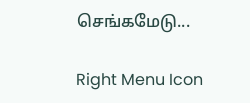செங்கமேடு...

Right Menu Icon